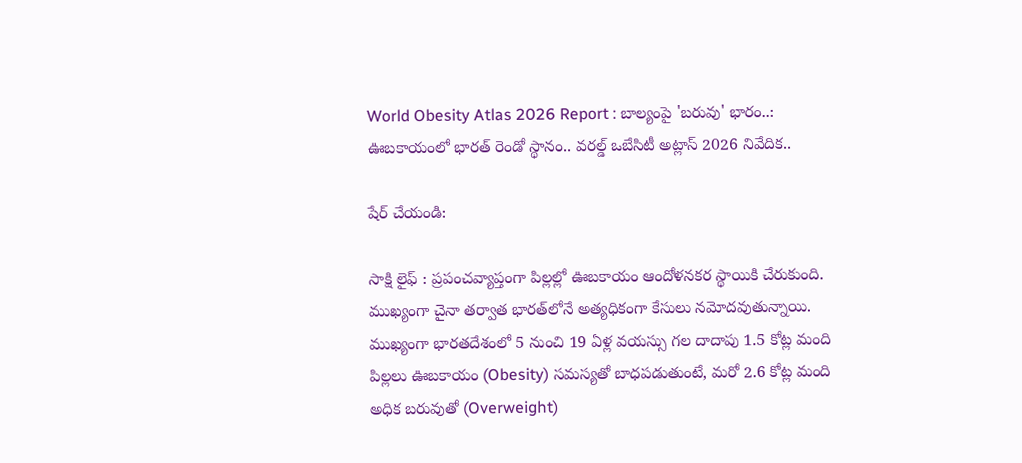World Obesity Atlas 2026 Report : బాల్యంపై 'బరువు' భారం..: ఊబకాయంలో భారత్ రెండో స్థానం.. వరల్డ్ ఒబేసిటీ అట్లాస్ 2026 నివేదిక..

షేర్ చేయండి:

సాక్షి లైఫ్ : ప్రపంచవ్యాప్తంగా పిల్లల్లో ఊబకాయం ఆందోళనకర స్థాయికి చేరుకుంది. ముఖ్యంగా చైనా తర్వాత భారత్‌లోనే అత్యధికంగా కేసులు నమోదవుతున్నాయి. ముఖ్యంగా భారతదేశంలో 5 నుంచి 19 ఏళ్ల వయస్సు గల దాదాపు 1.5 కోట్ల మంది పిల్లలు ఊబకాయం (Obesity) సమస్యతో బాధపడుతుంటే, మరో 2.6 కోట్ల మంది అధిక బరువుతో (Overweight)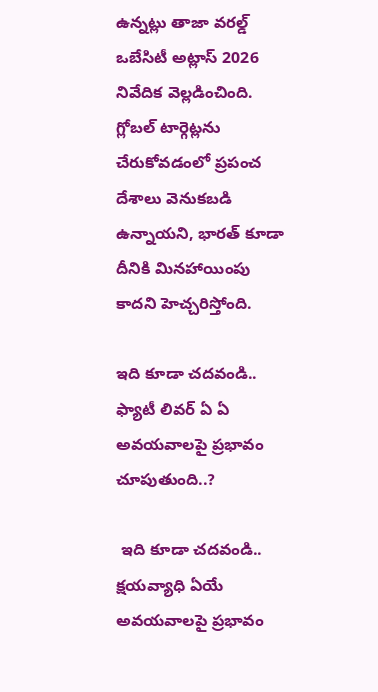ఉన్నట్లు తాజా వరల్డ్ ఒబేసిటీ అట్లాస్ 2026 నివేదిక వెల్లడించింది. గ్లోబల్ టార్గెట్లను చేరుకోవడంలో ప్రపంచ దేశాలు వెనుకబడి ఉన్నాయని, భారత్ కూడా దీనికి మినహాయింపు కాదని హెచ్చరిస్తోంది.

ఇది కూడా చదవండి.. ఫ్యాటీ లివర్ ఏ ఏ అవయవాలపై ప్రభావం చూపుతుంది..?

 ఇది కూడా చదవండి.. క్షయవ్యాధి ఏయే అవయవాలపై ప్రభావం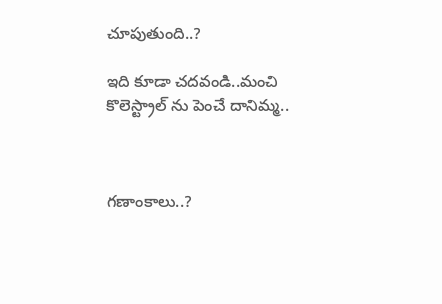చూపుతుంది..?

ఇది కూడా చదవండి..మంచి కొలెస్ట్రాల్ ను పెంచే దానిమ్మ..



గణాంకాలు..?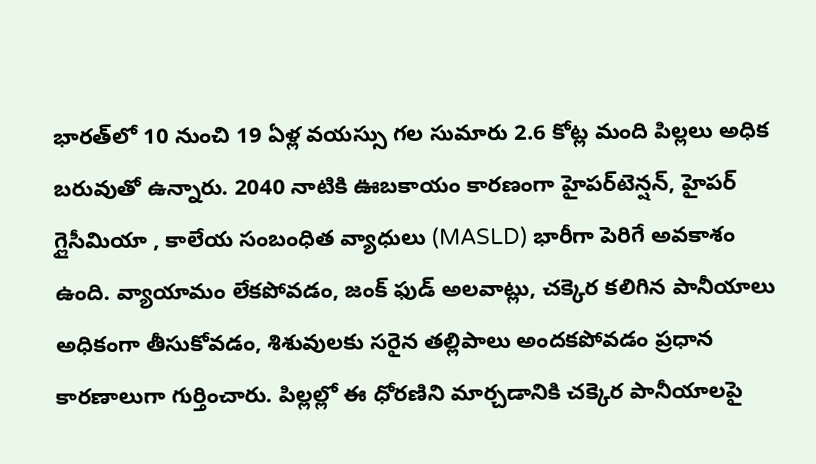భారత్‌లో 10 నుంచి 19 ఏళ్ల వయస్సు గల సుమారు 2.6 కోట్ల మంది పిల్లలు అధిక బరువుతో ఉన్నారు. 2040 నాటికి ఊబకాయం కారణంగా హైపర్‌టెన్షన్, హైపర్ గ్లైసీమియా , కాలేయ సంబంధిత వ్యాధులు (MASLD) భారీగా పెరిగే అవకాశం ఉంది. వ్యాయామం లేకపోవడం, జంక్ ఫుడ్ అలవాట్లు, చక్కెర కలిగిన పానీయాలు అధికంగా తీసుకోవడం, శిశువులకు సరైన తల్లిపాలు అందకపోవడం ప్రధాన కారణాలుగా గుర్తించారు. పిల్లల్లో ఈ ధోరణిని మార్చడానికి చక్కెర పానీయాలపై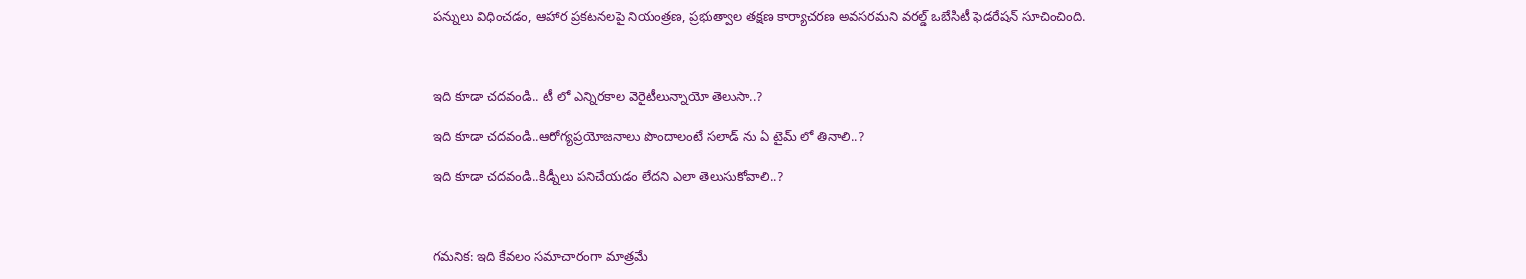పన్నులు విధించడం, ఆహార ప్రకటనలపై నియంత్రణ, ప్రభుత్వాల తక్షణ కార్యాచరణ అవసరమని వరల్డ్ ఒబేసిటీ ఫెడరేషన్ సూచించింది.



ఇది కూడా చదవండి.. టీ లో ఎన్నిరకాల వెరైటీలున్నాయో తెలుసా..?

ఇది కూడా చదవండి..ఆరోగ్యప్రయోజనాలు పొందాలంటే సలాడ్ ను ఏ టైమ్ లో తినాలి..?

ఇది కూడా చదవండి..కిడ్నీలు పనిచేయడం లేదని ఎలా తెలుసుకోవాలి..?



గమనిక: ఇది కేవలం సమాచారంగా మాత్రమే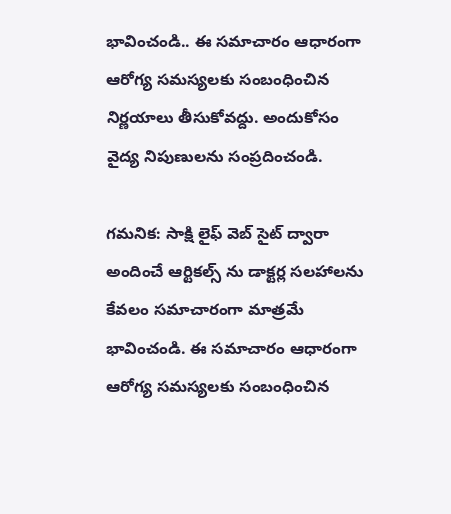భావించండి.. ఈ సమాచారం ఆధారంగా ఆరోగ్య సమస్యలకు సంబంధించిన నిర్ణయాలు తీసుకోవద్దు. అందుకోసం వైద్య నిపుణులను సంప్రదించండి.

గమనిక: సాక్షి లైఫ్ వెబ్ సైట్ ద్వారా అందించే ఆర్టికల్స్ ను డాక్టర్ల సలహాలను కేవలం సమాచారంగా మాత్రమే భావించండి. ఈ సమాచారం ఆధారంగా ఆరోగ్య సమస్యలకు సంబంధించిన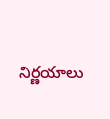నిర్ణయాలు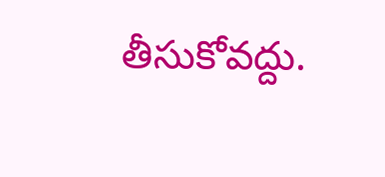తీసుకోవద్దు.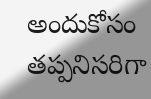అందుకోసం తప్పనిసరిగా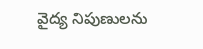వైద్య నిపుణులను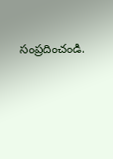సంప్రదించండి.